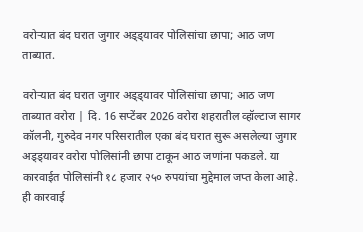वरोऱ्यात बंद घरात जुगार अड्ड्यावर पोलिसांचा छापा; आठ जण ताब्यात.

वरोऱ्यात बंद घरात जुगार अड्ड्यावर पोलिसांचा छापा; आठ जण ताब्यात वरोरा | दि. 16 सप्टेंबर 2026 वरोरा शहरातील व्हॉल्टाज सागर कॉलनी, गुरुदेव नगर परिसरातील एका बंद घरात सुरू असलेल्या जुगार अड्ड्यावर वरोरा पोलिसांनी छापा टाकून आठ जणांना पकडले. या कारवाईत पोलिसांनी १८ हजार २५० रुपयांचा मुद्देमाल जप्त केला आहे. ही कारवाई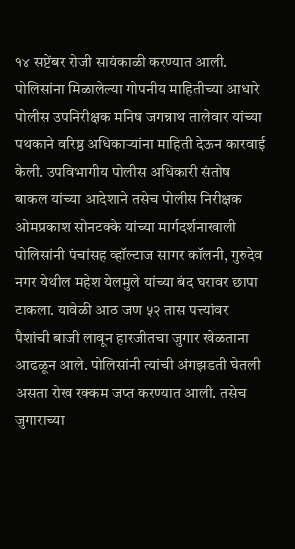१४ सप्टेंबर रोजी सायंकाळी करण्यात आली. पोलिसांना मिळालेल्या गोपनीय माहितीच्या आधारे पोलीस उपनिरीक्षक मनिष जगन्नाथ तालेवार यांच्या पथकाने वरिष्ठ अधिकाऱ्यांना माहिती देऊन कारवाई केली. उपविभागीय पोलीस अधिकारी संतोष बाकल यांच्या आदेशाने तसेच पोलीस निरीक्षक ओमप्रकाश सोनटक्के यांच्या मार्गदर्शनाखाली पोलिसांनी पंचांसह व्हॉल्टाज सागर कॉलनी, गुरुदेव नगर येथील महेश येलमुले यांच्या बंद घरावर छापा टाकला. यावेळी आठ जण ५२ तास पत्त्यांवर पैशांची बाजी लावून हारजीतचा जुगार खेळताना आढळून आले. पोलिसांनी त्यांची अंगझडती घेतली असता रोख रक्कम जप्त करण्यात आली. तसेच जुगाराच्या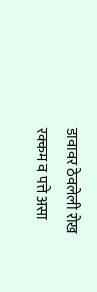डावावर ठेवलेली रोख रक्कम व पत्ते असा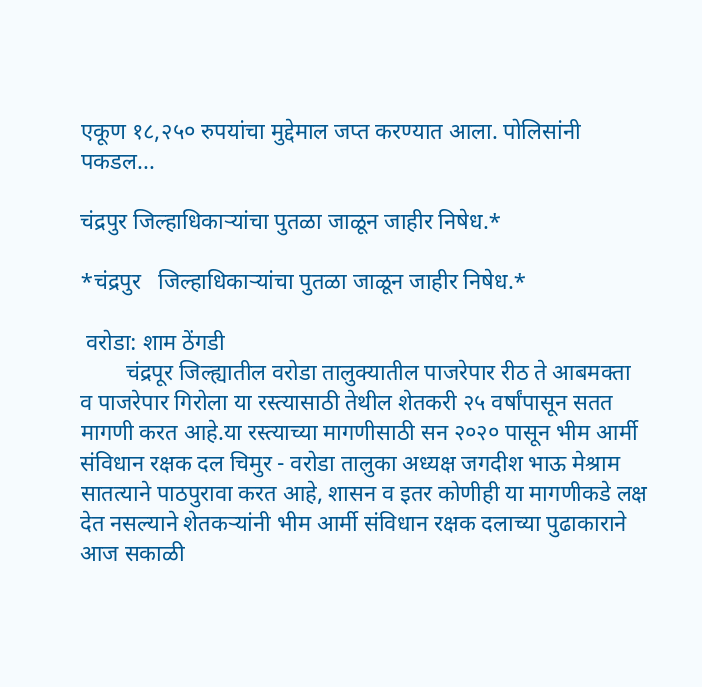एकूण १८,२५० रुपयांचा मुद्देमाल जप्त करण्यात आला. पोलिसांनी पकडल...

चंद्रपुर जिल्हाधिकाऱ्यांचा पुतळा जाळून जाहीर निषेध.*

*चंद्रपुर   जिल्हाधिकाऱ्यांचा पुतळा जाळून जाहीर निषेध.*

 वरोडा: शाम ठेंगडी
        चंद्रपूर जिल्ह्यातील वरोडा तालुक्यातील पाजरेपार रीठ ते आबमक्ता व पाजरेपार गिरोला या रस्त्यासाठी तेथील शेतकरी २५ वर्षांपासून सतत मागणी करत आहे.या रस्त्याच्या मागणीसाठी सन २०२० पासून भीम आर्मी संविधान रक्षक दल चिमुर - वरोडा तालुका अध्यक्ष जगदीश भाऊ मेश्राम सातत्याने पाठपुरावा करत आहे, शासन व इतर कोणीही या मागणीकडे लक्ष देत नसल्याने शेतकऱ्यांनी भीम आर्मी संविधान रक्षक दलाच्या पुढाकाराने आज सकाळी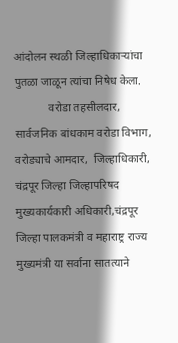आंदोलन स्थळी जिल्हाधिकाऱ्यांचा पुतळा जाळून त्यांचा निषेध केला.
            वरोडा तहसीलदार,  सार्वजनिक बांधकाम वरोडा विभाग, वरोड्याचे आमदार,  जिल्हाधिकारी, चंद्रपूर जिल्हा जिल्हापरिषद मुख्यकार्यकारी अधिकारी,चंद्रपूर जिल्हा पालकमंत्री व महाराष्ट्र राज्य मुख्यमंत्री या सर्वाना सातत्याने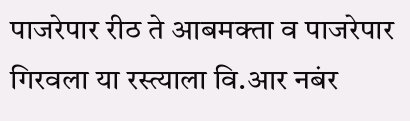पाजरेपार रीठ ते आबमक्ता व पाजरेपार गिरवला या रस्त्याला वि.आर नबंर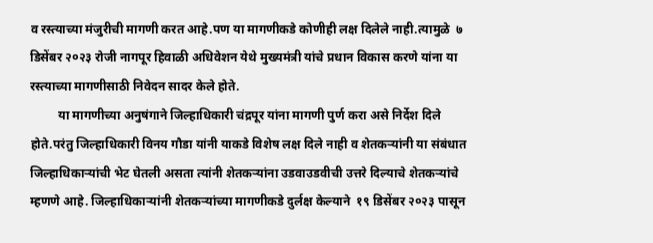व रस्त्याच्या मंजुरीची मागणी करत आहे.पण या मागणीकडे कोणीही लक्ष दिलेले नाही.त्यामुळे  ७ डिसेंबर २०२३ रोजी नागपूर हिवाळी अधिवेशन येथे मुख्यमंत्री यांचे प्रधान विकास करणे यांना या रस्त्याच्या मागणीसाठी निवेदन सादर केले होते.
         या मागणीच्या अनुषंगाने जिल्हाधिकारी चंद्रपूर यांना मागणी पुर्ण करा असे निर्देश दिले होते.परंतु जिल्हाधिकारी विनय गौडा यांनी याकडे विशेष लक्ष दिले नाही व शेतकऱ्यांनी या संबंधात जिल्हाधिकाऱ्यांची भेट घेतली असता त्यांनी शेतकऱ्यांना उडवाउडवीची उत्तरे दिल्याचे शेतकऱ्यांचे म्हणणे आहे. जिल्हाधिकाऱ्यांनी शेतकऱ्यांच्या मागणीकडे दुर्लक्ष केल्याने  १९ डिसेंबर २०२३ पासून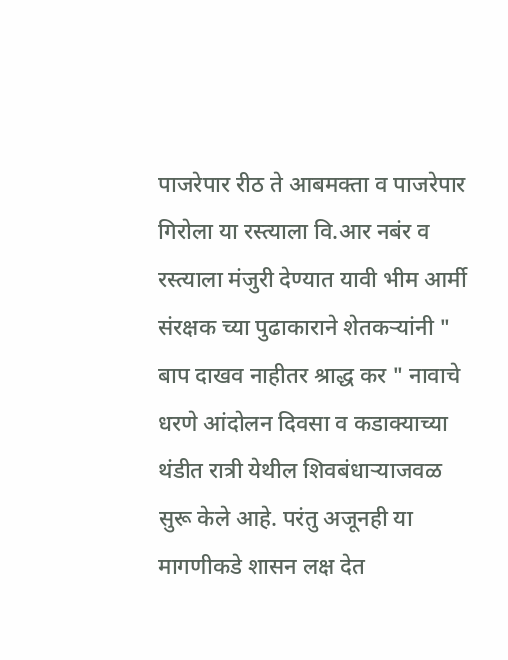पाजरेपार रीठ ते आबमक्ता व पाजरेपार गिरोला या रस्त्याला वि.आर नबंर व रस्त्याला मंजुरी देण्यात यावी भीम आर्मी संरक्षक च्या पुढाकाराने शेतकऱ्यांनी " बाप दाखव नाहीतर श्राद्ध कर " नावाचे धरणे आंदोलन दिवसा व कडाक्याच्या थंडीत रात्री येथील शिवबंधाऱ्याजवळ सुरू केले आहे. परंतु अजूनही या मागणीकडे शासन लक्ष देत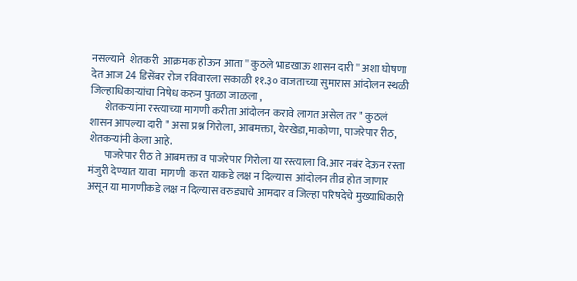नसल्याने  शेतकरी  आक्रमक होऊन आता '' कुठले भाडखाऊ शासन दारी '' अशा घोषणा देत आज 24 डिसेंबर रोज रविवारला सकाळी ११.३० वाजताच्या सुमारास आंदोलन स्थळी जिल्हाधिकाऱ्यांचा निषेध करुन पुतळा जाळला ,
       शेतकऱ्यांना रस्त्याच्या मागणी करीता आंदोलन करावे लागत असेल तर " कुठलं शासन आपल्या दारी " असा प्रश्न गिरोला, आबमक्ता, येरखेडा,माकोणा, पाजरेपार रीठ, शेतकऱ्यांनी केला आहे.
       पाजरेपार रीठ ते आबमक्ता व पाजरेपार गिरोला या रस्त्याला वि.आर नबंर देऊन रस्ता मंजुरी देण्यात यावा  मागणी  करत याकडे लक्ष न दिल्यास  आंदोलन तीव्र होत जाणार असून या मागणीकडे लक्ष न दिल्यास वरुड्याचे आमदार व जिल्हा परिषदेचे मुख्याधिकारी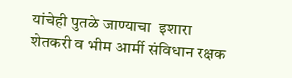यांचेही पुतळे जाण्याचा  इशारा शेतकरी व भीम आर्मी संविधान रक्षक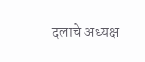दलाचे अध्यक्ष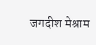जगदीश मेश्राम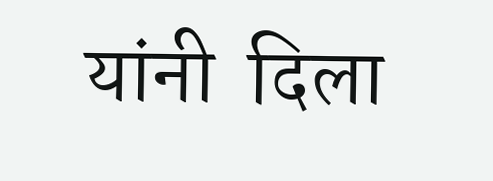यांनी  दिला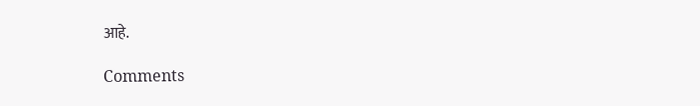आहे.

Comments